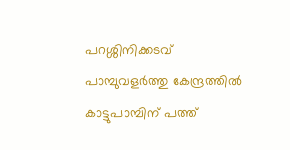പറശ്ശിനിക്കടവ് പാമ്പുവളർത്തു കേന്ദ്രത്തിൽ കാട്ടുപാമ്പിന്‌ പത്ത്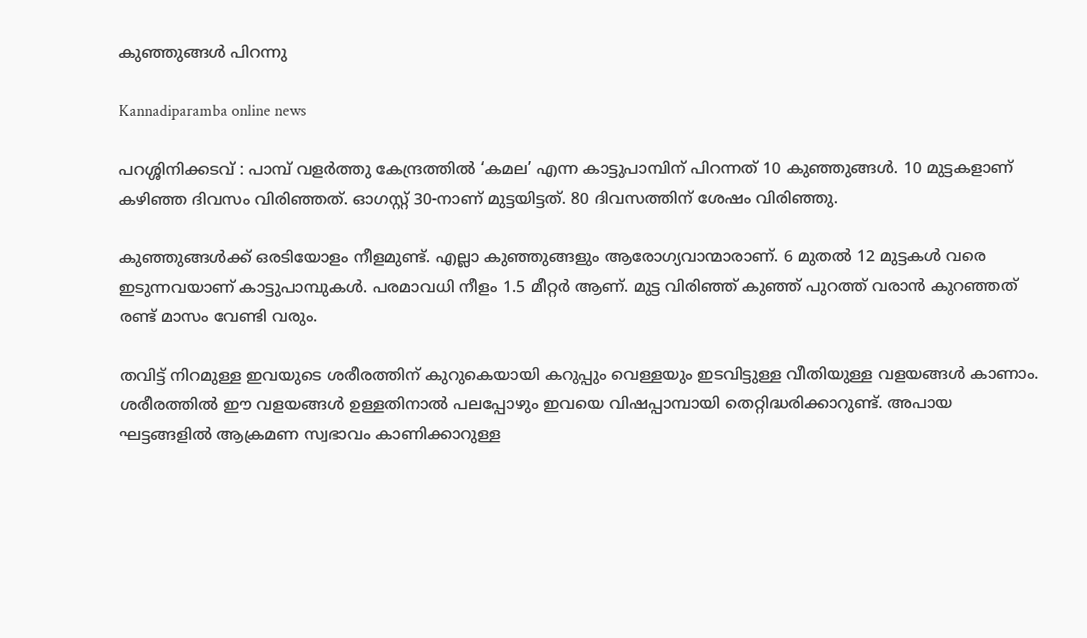കുഞ്ഞുങ്ങൾ പിറന്നു

Kannadiparamba online news

പറശ്ശിനിക്കടവ് : പാമ്പ് വളർത്തു കേന്ദ്രത്തിൽ ‘കമല’ എന്ന കാട്ടുപാമ്പിന് പിറന്നത് 10 കുഞ്ഞുങ്ങൾ. 10 മുട്ടകളാണ് കഴിഞ്ഞ ദിവസം വിരിഞ്ഞത്. ഓഗസ്റ്റ് 30-നാണ് മുട്ടയിട്ടത്. 80 ദിവസത്തിന് ശേഷം വിരിഞ്ഞു.

കുഞ്ഞുങ്ങൾക്ക് ഒരടിയോളം നീളമുണ്ട്. എല്ലാ കുഞ്ഞുങ്ങളും ആരോഗ്യവാന്മാരാണ്. 6 മുതൽ 12 മുട്ടകൾ വരെ ഇടുന്നവയാണ് കാട്ടുപാമ്പുകൾ. പരമാവധി നീളം 1.5 മീറ്റർ ആണ്. മുട്ട വിരിഞ്ഞ്‌ കുഞ്ഞ്‌ പുറത്ത് വരാൻ കുറഞ്ഞത് രണ്ട് മാസം വേണ്ടി വരും.

തവിട്ട് നിറമുള്ള ഇവയുടെ ശരീരത്തിന് കുറുകെയായി കറുപ്പും വെള്ളയും ഇടവിട്ടുള്ള വീതിയുള്ള വളയങ്ങൾ കാണാം. ശരീരത്തിൽ ഈ വളയങ്ങൾ ഉള്ളതിനാൽ പലപ്പോഴും ഇവയെ വിഷപ്പാമ്പായി തെറ്റിദ്ധരിക്കാറുണ്ട്. അപായ ഘട്ടങ്ങളിൽ ആക്രമണ സ്വഭാവം കാണിക്കാറുള്ള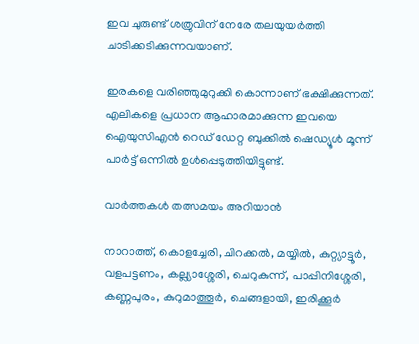ഇവ ചുരുണ്ട് ശത്രുവിന് നേരേ തലയുയർത്തി ചാടിക്കടിക്കുന്നവയാണ്.

ഇരകളെ വരിഞ്ഞുമുറുക്കി കൊന്നാണ് ഭക്ഷിക്കുന്നത്. എലികളെ പ്രധാന ആഹാരമാക്കുന്ന ഇവയെ ഐയുസിഎൻ റെഡ് ഡേറ്റ ബുക്കിൽ ഷെഡ്യൂൾ മൂന്ന് പാർട്ട് ഒന്നിൽ ഉൾപ്പെടുത്തിയിട്ടുണ്ട്‌.

വാർത്തകൾ തത്സമയം അറിയാൻ

നാറാത്ത്, കൊളച്ചേരി, ചിറക്കൽ, മയ്യിൽ, കുറ്റ്യാട്ടൂർ, വളപട്ടണം, കല്ല്യാശ്ശേരി, ചെറുകുന്ന്, പാപ്പിനിശ്ശേരി, കണ്ണപുരം, കുറുമാത്തൂർ, ചെങ്ങളായി, ഇരിക്കൂർ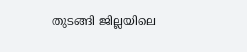തുടങ്ങി ജില്ലയിലെ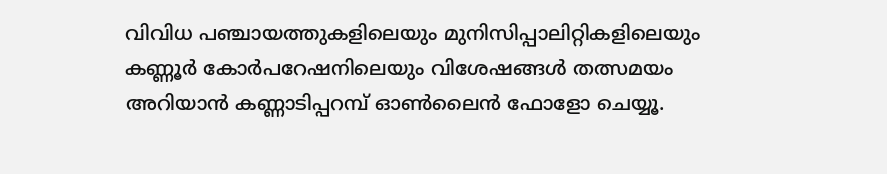വിവിധ പഞ്ചായത്തുകളിലെയും മുനിസിപ്പാലിറ്റികളിലെയും കണ്ണൂർ കോർപറേഷനിലെയും വിശേഷങ്ങൾ തത്സമയം അറിയാൻ കണ്ണാടിപ്പറമ്പ് ഓൺലൈൻ ഫോളോ ചെയ്യൂ.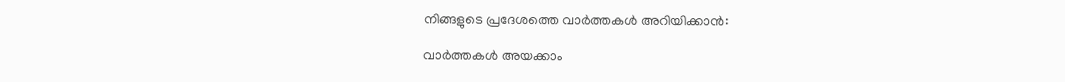നിങ്ങളുടെ പ്രദേശത്തെ വാർത്തകൾ അറിയിക്കാൻ:

വാർത്തകൾ അയക്കാം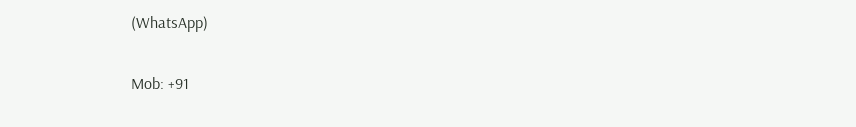(WhatsApp)

Mob: +91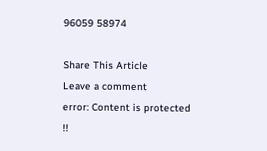96059 58974

Share This Article
Leave a comment
error: Content is protected !!